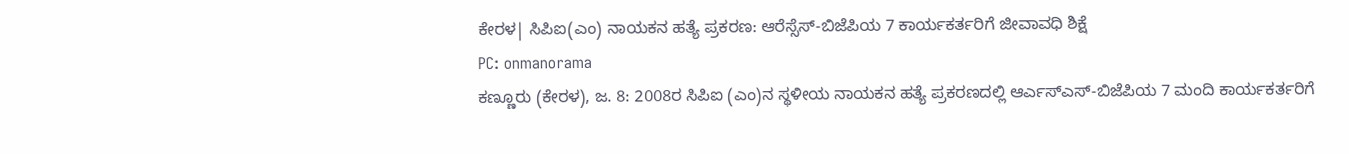ಕೇರಳ| ಸಿಪಿಐ(ಎಂ) ನಾಯಕನ ಹತ್ಯೆ ಪ್ರಕರಣ: ಆರೆಸ್ಸೆಸ್-ಬಿಜೆಪಿಯ 7 ಕಾರ್ಯಕರ್ತರಿಗೆ ಜೀವಾವಧಿ ಶಿಕ್ಷೆ
PC: onmanorama
ಕಣ್ಣೂರು (ಕೇರಳ), ಜ. 8: 2008ರ ಸಿಪಿಐ (ಎಂ)ನ ಸ್ಥಳೀಯ ನಾಯಕನ ಹತ್ಯೆ ಪ್ರಕರಣದಲ್ಲಿ ಆರ್ಎಸ್ಎಸ್-ಬಿಜೆಪಿಯ 7 ಮಂದಿ ಕಾರ್ಯಕರ್ತರಿಗೆ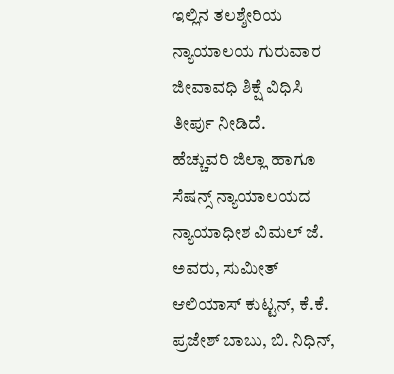ಇಲ್ಲಿನ ತಲಶ್ಶೇರಿಯ ನ್ಯಾಯಾಲಯ ಗುರುವಾರ ಜೀವಾವಧಿ ಶಿಕ್ಷೆ ವಿಧಿಸಿ ತೀರ್ಪು ನೀಡಿದೆ.
ಹೆಚ್ಚುವರಿ ಜಿಲ್ಲಾ ಹಾಗೂ ಸೆಷನ್ಸ್ ನ್ಯಾಯಾಲಯದ ನ್ಯಾಯಾಧೀಶ ವಿಮಲ್ ಜೆ. ಅವರು, ಸುಮೀತ್ ಆಲಿಯಾಸ್ ಕುಟ್ಟನ್, ಕೆ.ಕೆ. ಪ್ರಜೇಶ್ ಬಾಬು, ಬಿ. ನಿಧಿನ್,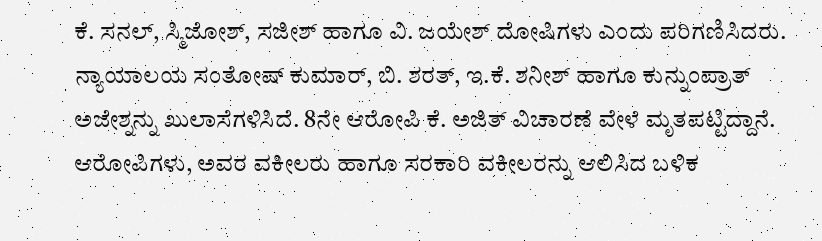ಕೆ. ಸನಲ್, ಸ್ಮಿಜೋಶ್, ಸಜೀಶ್ ಹಾಗೂ ವಿ. ಜಯೇಶ್ ದೋಷಿಗಳು ಎಂದು ಪರಿಗಣಿಸಿದರು.
ನ್ಯಾಯಾಲಯ ಸಂತೋಷ್ ಕುಮಾರ್, ಬಿ. ಶರತ್, ಇ.ಕೆ. ಶನೀಶ್ ಹಾಗೂ ಕುನ್ನುಂಪ್ರಾತ್ ಅಜೇಶ್ನನ್ನು ಖುಲಾಸೆಗಳಿಸಿದೆ. 8ನೇ ಆರೋಪಿ ಕೆ. ಅಜಿತ್ ವಿಚಾರಣೆ ವೇಳೆ ಮೃತಪಟ್ಟಿದ್ದಾನೆ.
ಆರೋಪಿಗಳು, ಅವರ ವಕೀಲರು ಹಾಗೂ ಸರಕಾರಿ ವಕೀಲರನ್ನು ಆಲಿಸಿದ ಬಳಿಕ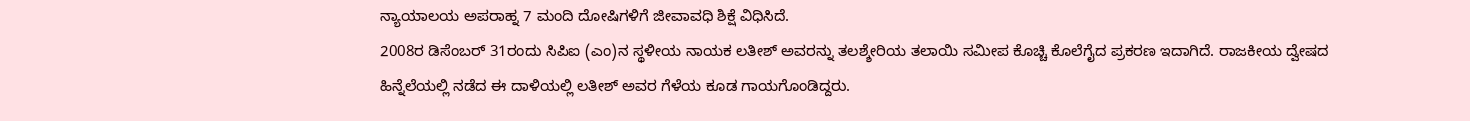ನ್ಯಾಯಾಲಯ ಅಪರಾಹ್ನ 7 ಮಂದಿ ದೋಷಿಗಳಿಗೆ ಜೀವಾವಧಿ ಶಿಕ್ಷೆ ವಿಧಿಸಿದೆ.
2008ರ ಡಿಸೆಂಬರ್ 31ರಂದು ಸಿಪಿಐ (ಎಂ)ನ ಸ್ಥಳೀಯ ನಾಯಕ ಲತೀಶ್ ಅವರನ್ನು ತಲಶ್ಶೇರಿಯ ತಲಾಯಿ ಸಮೀಪ ಕೊಚ್ಚಿ ಕೊಲೆಗೈದ ಪ್ರಕರಣ ಇದಾಗಿದೆ. ರಾಜಕೀಯ ದ್ವೇಷದ ಹಿನ್ನೆಲೆಯಲ್ಲಿ ನಡೆದ ಈ ದಾಳಿಯಲ್ಲಿ ಲತೀಶ್ ಅವರ ಗೆಳೆಯ ಕೂಡ ಗಾಯಗೊಂಡಿದ್ದರು.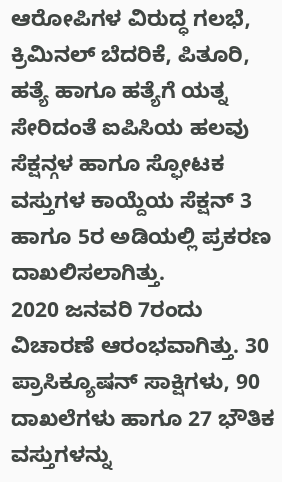ಆರೋಪಿಗಳ ವಿರುದ್ಧ ಗಲಭೆ, ಕ್ರಿಮಿನಲ್ ಬೆದರಿಕೆ, ಪಿತೂರಿ, ಹತ್ಯೆ ಹಾಗೂ ಹತ್ಯೆಗೆ ಯತ್ನ ಸೇರಿದಂತೆ ಐಪಿಸಿಯ ಹಲವು ಸೆಕ್ಷನ್ಗಳ ಹಾಗೂ ಸ್ಫೋಟಕ ವಸ್ತುಗಳ ಕಾಯ್ದೆಯ ಸೆಕ್ಷನ್ 3 ಹಾಗೂ 5ರ ಅಡಿಯಲ್ಲಿ ಪ್ರಕರಣ ದಾಖಲಿಸಲಾಗಿತ್ತು.
2020 ಜನವರಿ 7ರಂದು ವಿಚಾರಣೆ ಆರಂಭವಾಗಿತ್ತು. 30 ಪ್ರಾಸಿಕ್ಯೂಷನ್ ಸಾಕ್ಷಿಗಳು, 90 ದಾಖಲೆಗಳು ಹಾಗೂ 27 ಭೌತಿಕ ವಸ್ತುಗಳನ್ನು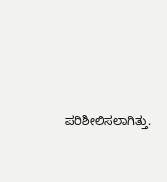ಪರಿಶೀಲಿಸಲಾಗಿತ್ತು.